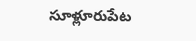సూళ్లూరుపేట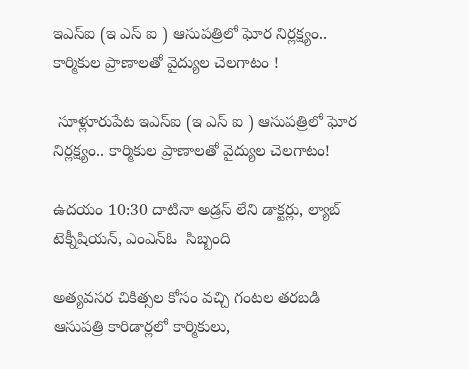ఇఎస్‌ఐ (ఇ ఎస్ ఐ ) ఆసుపత్రిలో ఘోర నిర్లక్ష్యం.. కార్మికుల ప్రాణాలతో వైద్యుల చెలగాటం !

 సూళ్లూరుపేట ఇఎస్‌ఐ (ఇ ఎస్ ఐ ) ఆసుపత్రిలో ఘోర నిర్లక్ష్యం.. కార్మికుల ప్రాణాలతో వైద్యుల చెలగాటం!

ఉదయం 10:30 దాటినా అడ్రస్ లేని డాక్టర్లు, ల్యాబ్ టెక్నీషియన్, ఎంఎన్‌ఓ  సిబ్బంది

అత్యవసర చికిత్సల కోసం వచ్చి గంటల తరబడి ఆసుపత్రి కారిడార్లలో కార్మికులు,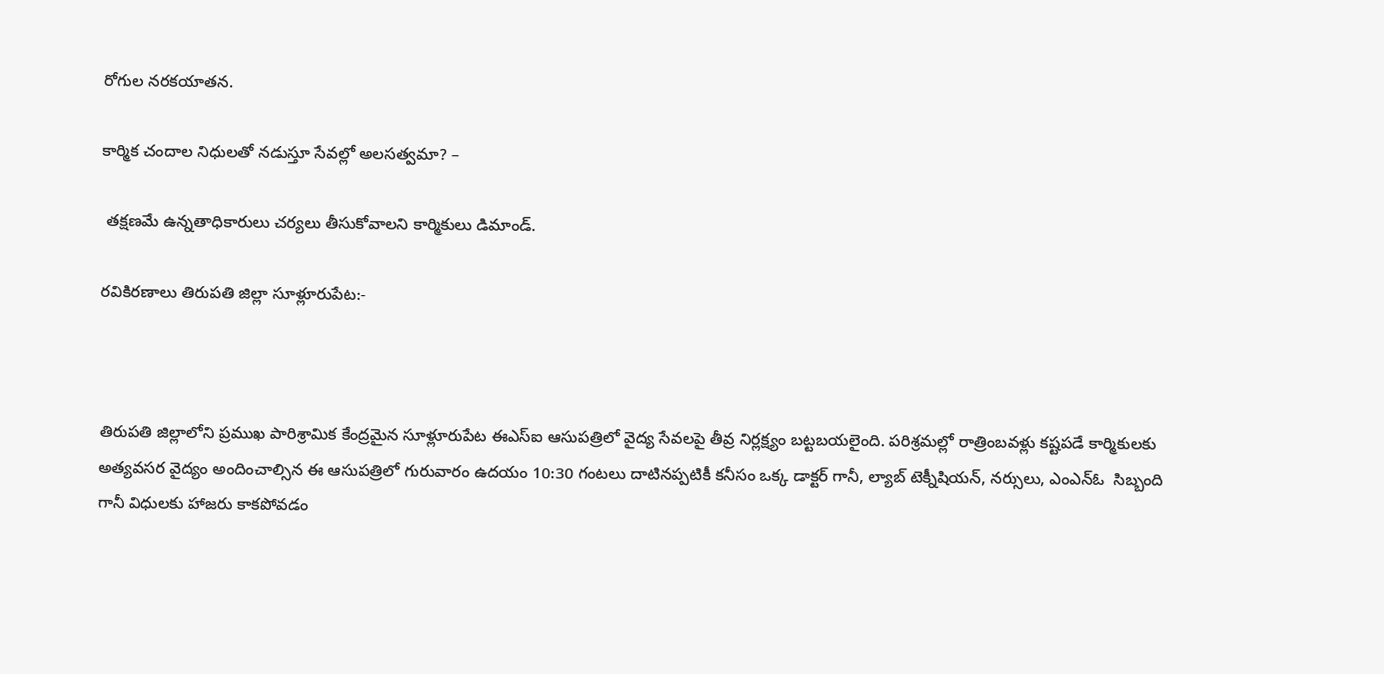రోగుల నరకయాతన.

కార్మిక చందాల నిధులతో నడుస్తూ సేవల్లో అలసత్వమా? –

 తక్షణమే ఉన్నతాధికారులు చర్యలు తీసుకోవాలని కార్మికులు డిమాండ్.

రవికిరణాలు తిరుపతి జిల్లా సూళ్లూరుపేట:-



తిరుపతి జిల్లాలోని ప్రముఖ పారిశ్రామిక కేంద్రమైన సూళ్లూరుపేట ఈఎస్‌ఐ ఆసుపత్రిలో వైద్య సేవలపై తీవ్ర నిర్లక్ష్యం బట్టబయలైంది. పరిశ్రమల్లో రాత్రింబవళ్లు కష్టపడే కార్మికులకు అత్యవసర వైద్యం అందించాల్సిన ఈ ఆసుపత్రిలో గురువారం ఉదయం 10:30 గంటలు దాటినప్పటికీ కనీసం ఒక్క డాక్టర్ గానీ, ల్యాబ్ టెక్నీషియన్, నర్సులు, ఎంఎన్‌ఓ  సిబ్బంది గానీ విధులకు హాజరు కాకపోవడం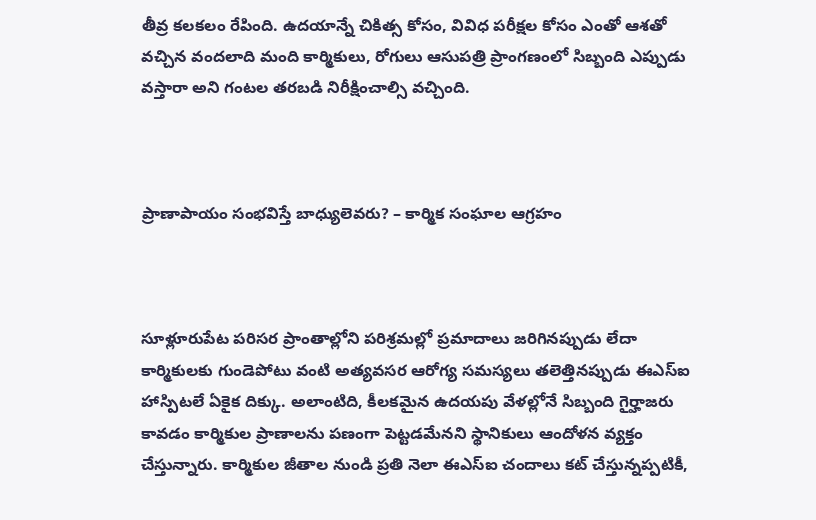తీవ్ర కలకలం రేపింది. ఉదయాన్నే చికిత్స కోసం, వివిధ పరీక్షల కోసం ఎంతో ఆశతో వచ్చిన వందలాది మంది కార్మికులు, రోగులు ఆసుపత్రి ప్రాంగణంలో సిబ్బంది ఎప్పుడు వస్తారా అని గంటల తరబడి నిరీక్షించాల్సి వచ్చింది.



ప్రాణాపాయం సంభవిస్తే బాధ్యులెవరు? – కార్మిక సంఘాల ఆగ్రహం



సూళ్లూరుపేట పరిసర ప్రాంతాల్లోని పరిశ్రమల్లో ప్రమాదాలు జరిగినప్పుడు లేదా కార్మికులకు గుండెపోటు వంటి అత్యవసర ఆరోగ్య సమస్యలు తలెత్తినప్పుడు ఈఎస్‌ఐ హాస్పిటలే ఏకైక దిక్కు. అలాంటిది, కీలకమైన ఉదయపు వేళల్లోనే సిబ్బంది గైర్హాజరు కావడం కార్మికుల ప్రాణాలను పణంగా పెట్టడమేనని స్థానికులు ఆందోళన వ్యక్తం చేస్తున్నారు. కార్మికుల జీతాల నుండి ప్రతి నెలా ఈఎస్‌ఐ చందాలు కట్ చేస్తున్నప్పటికీ,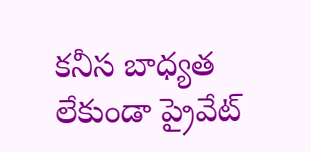కనీస బాధ్యత లేకుండా ప్రైవేట్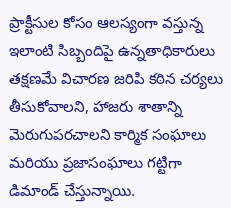ప్రాక్టీసుల కోసం ఆలస్యంగా వస్తున్న ఇలాంటి సిబ్బందిపై ఉన్నతాధికారులు తక్షణమే విచారణ జరిపి కఠిన చర్యలు తీసుకోవాలని, హాజరు శాతాన్ని మెరుగుపరచాలని కార్మిక సంఘాలు మరియు ప్రజాసంఘాలు గట్టిగా డిమాండ్ చేస్తున్నాయి.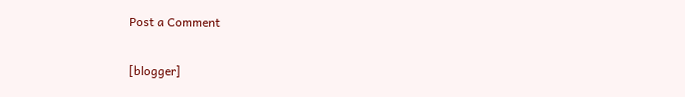Post a Comment

[blogger]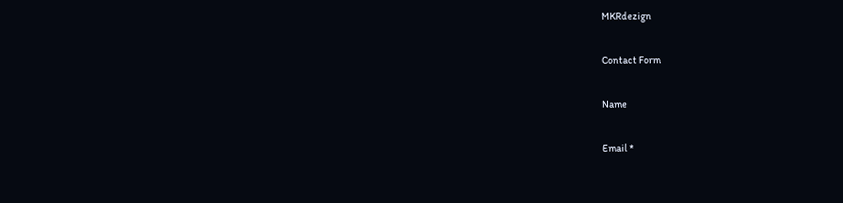MKRdezign

Contact Form

Name

Email *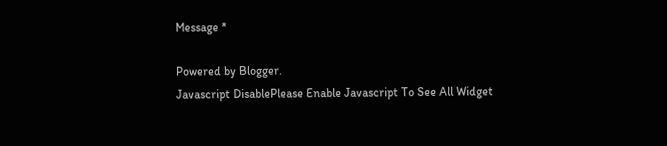Message *

Powered by Blogger.
Javascript DisablePlease Enable Javascript To See All Widget